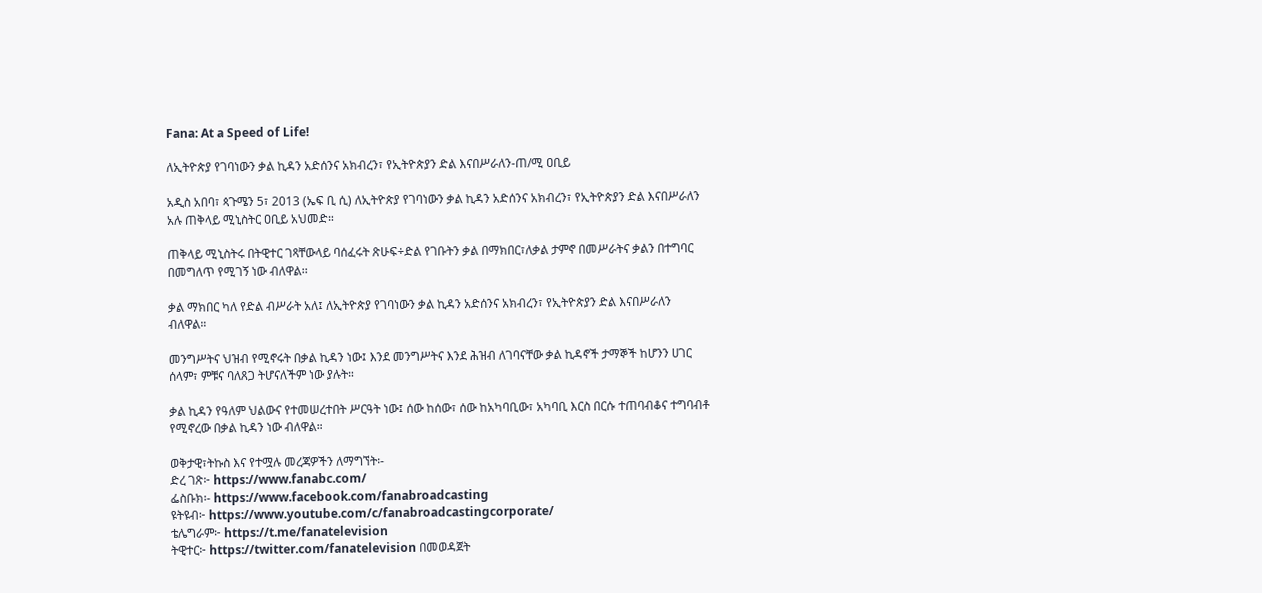Fana: At a Speed of Life!

ለኢትዮጵያ የገባነውን ቃል ኪዳን አድሰንና አክብረን፣ የኢትዮጵያን ድል እናበሥራለን-ጠ/ሚ ዐቢይ

አዲስ አበባ፣ ጳጉሜን 5፣ 2013 (ኤፍ ቢ ሲ) ለኢትዮጵያ የገባነውን ቃል ኪዳን አድሰንና አክብረን፣ የኢትዮጵያን ድል እናበሥራለን አሉ ጠቅላይ ሚኒስትር ዐቢይ አህመድ።

ጠቅላይ ሚኒስትሩ በትዊተር ገጻቸውላይ ባሰፈሩት ጽሁፍ÷ድል የገቡትን ቃል በማክበር፣ለቃል ታምኖ በመሥራትና ቃልን በተግባር በመግለጥ የሚገኝ ነው ብለዋል፡፡

ቃል ማክበር ካለ የድል ብሥራት አለ፤ ለኢትዮጵያ የገባነውን ቃል ኪዳን አድሰንና አክብረን፣ የኢትዮጵያን ድል እናበሥራለን ብለዋል።

መንግሥትና ህዝብ የሚኖሩት በቃል ኪዳን ነው፤ እንደ መንግሥትና እንደ ሕዝብ ለገባናቸው ቃል ኪዳኖች ታማኞች ከሆንን ሀገር ሰላም፣ ምቹና ባለጸጋ ትሆናለችም ነው ያሉት።

ቃል ኪዳን የዓለም ህልውና የተመሠረተበት ሥርዓት ነው፤ ሰው ከሰው፣ ሰው ከአካባቢው፣ አካባቢ እርስ በርሱ ተጠባብቆና ተግባብቶ የሚኖረው በቃል ኪዳን ነው ብለዋል።

ወቅታዊ፣ትኩስ እና የተሟሉ መረጃዎችን ለማግኘት፡-
ድረ ገጽ፦ https://www.fanabc.com/
ፌስቡክ፡- https://www.facebook.com/fanabroadcasting
ዩትዩብ፦ https://www.youtube.com/c/fanabroadcastingcorporate/
ቴሌግራም፦ https://t.me/fanatelevision
ትዊተር፦ https://twitter.com/fanatelevision በመወዳጀት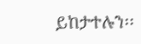ይከታተሉን፡፡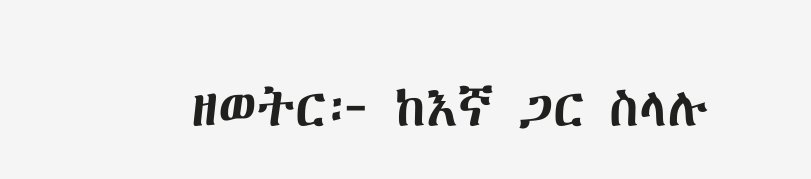ዘወትር፦ ከእኛ ጋር ስላሉ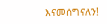እናመሰግናለን!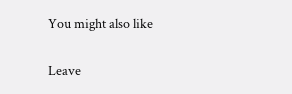You might also like

Leave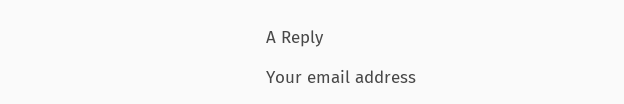A Reply

Your email address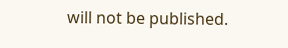will not be published.